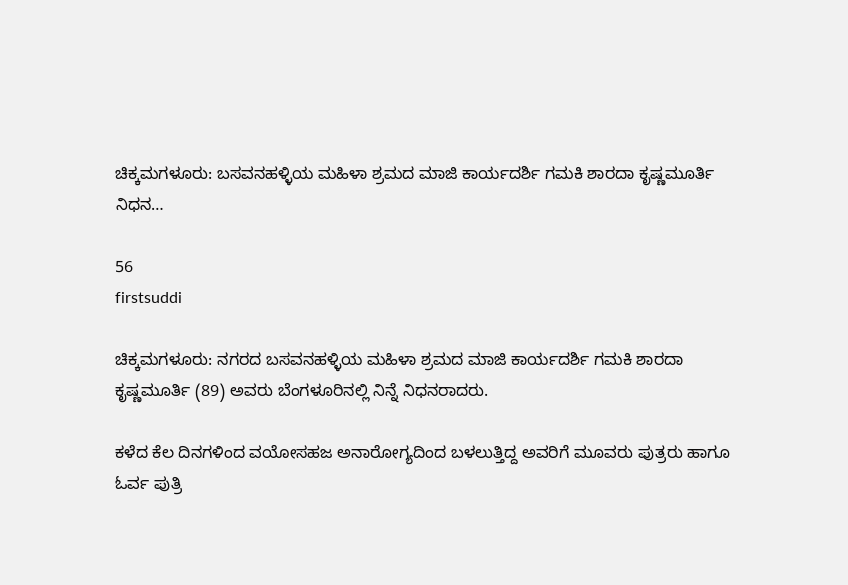ಚಿಕ್ಕಮಗಳೂರು: ಬಸವನಹಳ್ಳಿಯ ಮಹಿಳಾ ಶ್ರಮದ ಮಾಜಿ ಕಾರ್ಯದರ್ಶಿ ಗಮಕಿ ಶಾರದಾ ಕೃಷ್ಣಮೂರ್ತಿ ನಿಧನ…

56
firstsuddi

ಚಿಕ್ಕಮಗಳೂರು: ನಗರದ ಬಸವನಹಳ್ಳಿಯ ಮಹಿಳಾ ಶ್ರಮದ ಮಾಜಿ ಕಾರ್ಯದರ್ಶಿ ಗಮಕಿ ಶಾರದಾ ಕೃಷ್ಣಮೂರ್ತಿ (89) ಅವರು ಬೆಂಗಳೂರಿನಲ್ಲಿ ನಿನ್ನೆ ನಿಧನರಾದರು.

ಕಳೆದ ಕೆಲ ದಿನಗಳಿಂದ ವಯೋಸಹಜ ಅನಾರೋಗ್ಯದಿಂದ ಬಳಲುತ್ತಿದ್ದ ಅವರಿಗೆ ಮೂವರು ಪುತ್ರರು ಹಾಗೂ ಓರ್ವ ಪುತ್ರಿ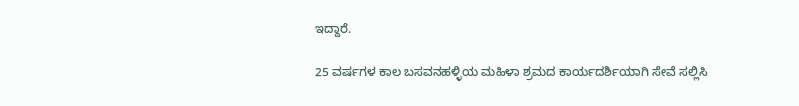ಇದ್ದಾರೆ.

25 ವರ್ಷಗಳ ಕಾಲ ಬಸವನಹಳ್ಳಿಯ ಮಹಿಳಾ ಶ್ರಮದ ಕಾರ್ಯದರ್ಶಿಯಾಗಿ ಸೇವೆ ಸಲ್ಲಿಸಿ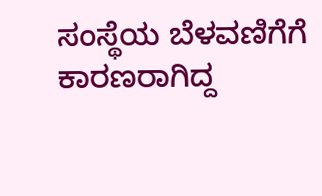ಸಂಸ್ಥೆಯ ಬೆಳವಣಿಗೆಗೆ ಕಾರಣರಾಗಿದ್ದ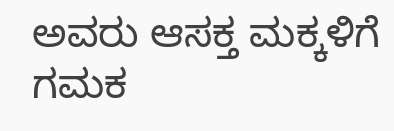ಅವರು ಆಸಕ್ತ ಮಕ್ಕಳಿಗೆ ಗಮಕ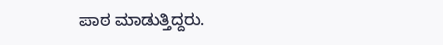ಪಾಠ ಮಾಡುತ್ತಿದ್ದರು.